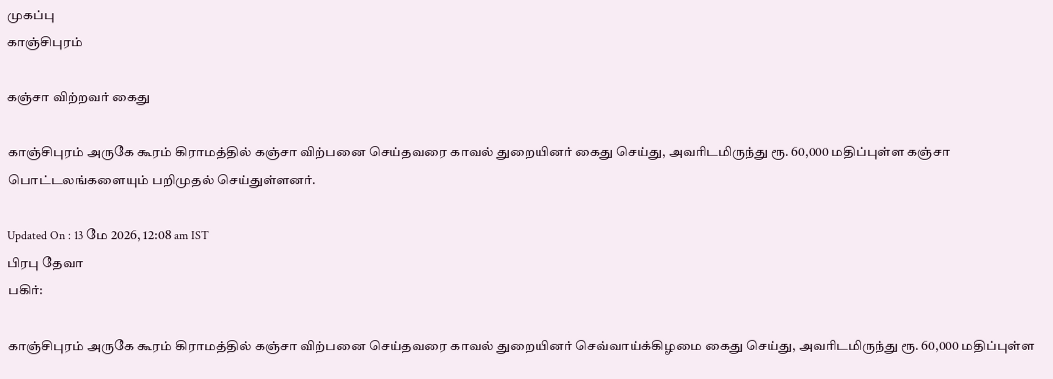முகப்பு
காஞ்சிபுரம்

கஞ்சா விற்றவர் கைது

காஞ்சிபுரம் அருகே கூரம் கிராமத்தில் கஞ்சா விற்பனை செய்தவரை காவல் துறையினர் கைது செய்து, அவரிடமிருந்து ரூ. 60,000 மதிப்புள்ள கஞ்சா பொட்டலங்களையும் பறிமுதல் செய்துள்ளனர்.

Updated On : 13 மே 2026, 12:08 am IST
பிரபு தேவா
பகிர்:

காஞ்சிபுரம் அருகே கூரம் கிராமத்தில் கஞ்சா விற்பனை செய்தவரை காவல் துறையினர் செவ்வாய்க்கிழமை கைது செய்து, அவரிடமிருந்து ரூ. 60,000 மதிப்புள்ள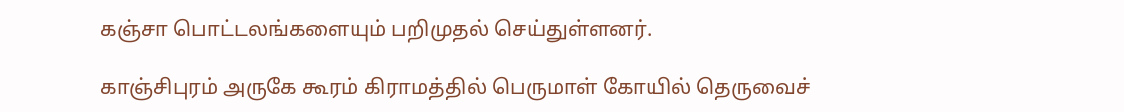கஞ்சா பொட்டலங்களையும் பறிமுதல் செய்துள்ளனர்.

காஞ்சிபுரம் அருகே கூரம் கிராமத்தில் பெருமாள் கோயில் தெருவைச்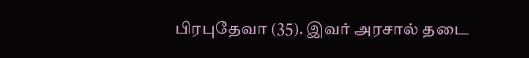பிரபுதேவா (35). இவர் அரசால் தடை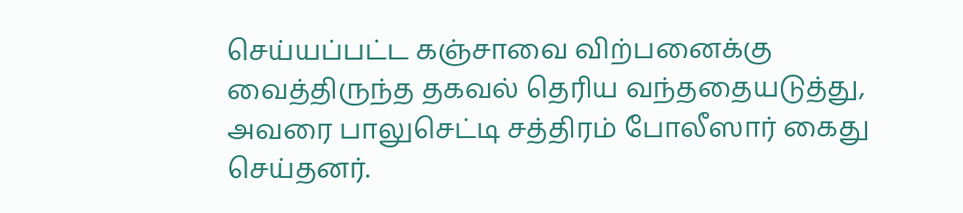செய்யப்பட்ட கஞ்சாவை விற்பனைக்கு வைத்திருந்த தகவல் தெரிய வந்ததையடுத்து, அவரை பாலுசெட்டி சத்திரம் போலீஸார் கைது செய்தனர்.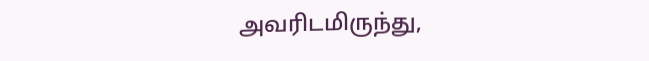அவரிடமிருந்து,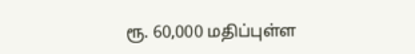ரூ. 60,000 மதிப்புள்ள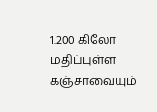1.200 கிலோ மதிப்புள்ள கஞ்சாவையும்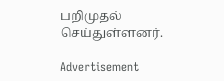பறிமுதல் செய்துள்ளனர்.

Advertisement